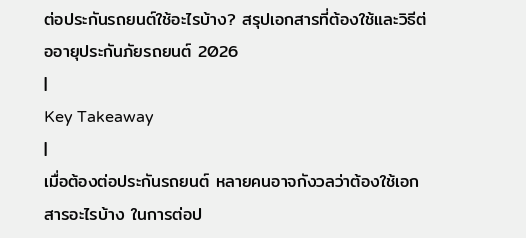ต่อประกันรถยนต์ใช้อะไรบ้าง? สรุปเอกสารที่ต้องใช้และวิธีต่ออายุประกันภัยรถยนต์ 2026
|
Key Takeaway
|
เมื่อต้องต่อประกันรถยนต์ หลายคนอาจกังวลว่าต้องใช้เอกสารอะไรบ้าง ในการต่อป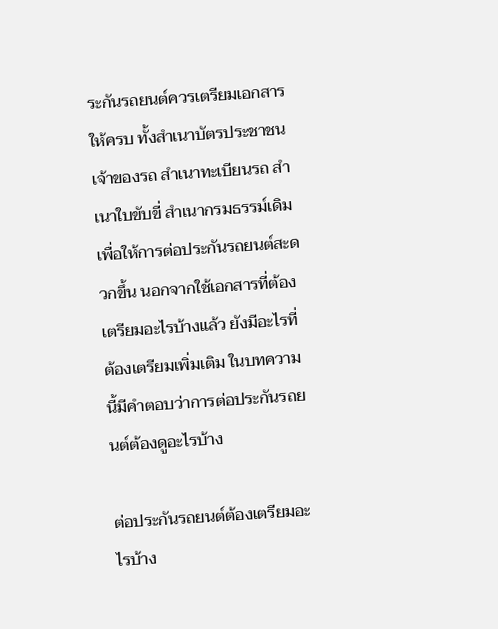ระกันรถยนต์ควรเตรียมเอกสารให้ครบ ทั้งสำเนาบัตรประชาชนเจ้าของรถ สำเนาทะเบียนรถ สำเนาใบขับขี่ สำเนากรมธรรม์เดิม เพื่อให้การต่อประกันรถยนต์สะดวกขึ้น นอกจากใช้เอกสารที่ต้องเตรียมอะไรบ้างแล้ว ยังมีอะไรที่ต้องเตรียมเพิ่มเติม ในบทความนี้มีคำตอบว่าการต่อประกันรถยนต์ต้องดูอะไรบ้าง

ต่อประกันรถยนต์ต้องเตรียมอะไรบ้าง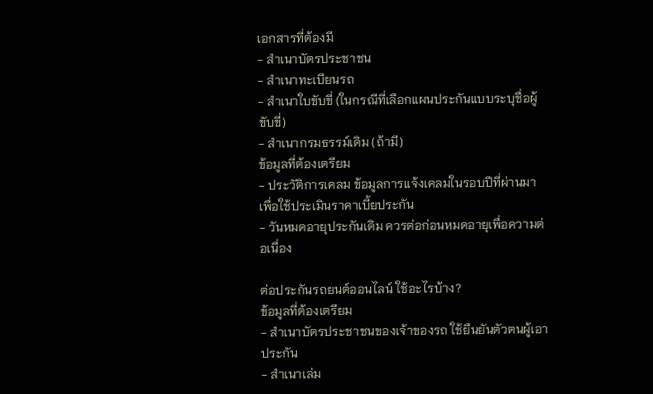เอกสารที่ต้องมี
- สำเนาบัตรประชาชน
- สำเนาทะเบียนรถ
- สำเนาใบขับขี่ (ในกรณีที่เลือกแผนประกันแบบระบุชื่อผู้ขับขี่)
- สำเนากรมธรรม์เดิม (ถ้ามี)
ข้อมูลที่ต้องเตรียม
- ประวัติการเคลม ข้อมูลการแจ้งเคลมในรอบปีที่ผ่านมา เพื่อใช้ประเมินราคาเบี้ยประกัน
- วันหมดอายุประกันเดิม ควรต่อก่อนหมดอายุเพื่อความต่อเนื่อง

ต่อประกันรถยนต์ออนไลน์ ใช้อะไรบ้าง?
ข้อมูลที่ต้องเตรียม
- สำเนาบัตรประชาชนของเจ้าของรถ ใช้ยืนยันตัวตนผู้เอาประกัน
- สำเนาเล่ม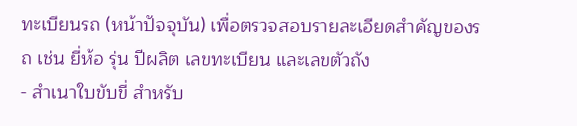ทะเบียนรถ (หน้าปัจจุบัน) เพื่อตรวจสอบรายละเอียดสำคัญของรถ เช่น ยี่ห้อ รุ่น ปีผลิต เลขทะเบียน และเลขตัวถัง
- สำเนาใบขับขี่ สำหรับ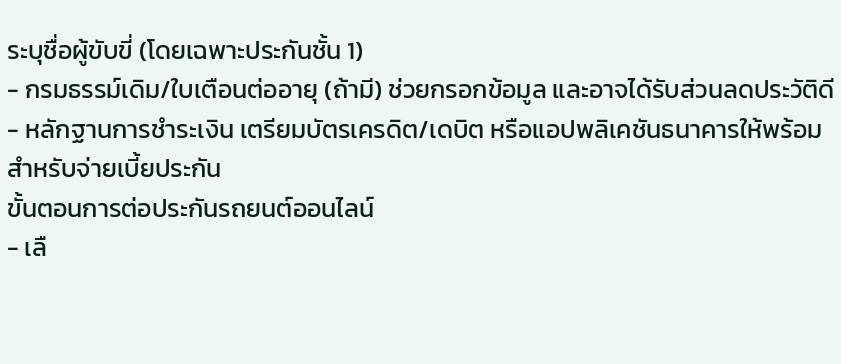ระบุชื่อผู้ขับขี่ (โดยเฉพาะประกันชั้น 1)
- กรมธรรม์เดิม/ใบเตือนต่ออายุ (ถ้ามี) ช่วยกรอกข้อมูล และอาจได้รับส่วนลดประวัติดี
- หลักฐานการชำระเงิน เตรียมบัตรเครดิต/เดบิต หรือแอปพลิเคชันธนาคารให้พร้อมสำหรับจ่ายเบี้ยประกัน
ขั้นตอนการต่อประกันรถยนต์ออนไลน์
- เลื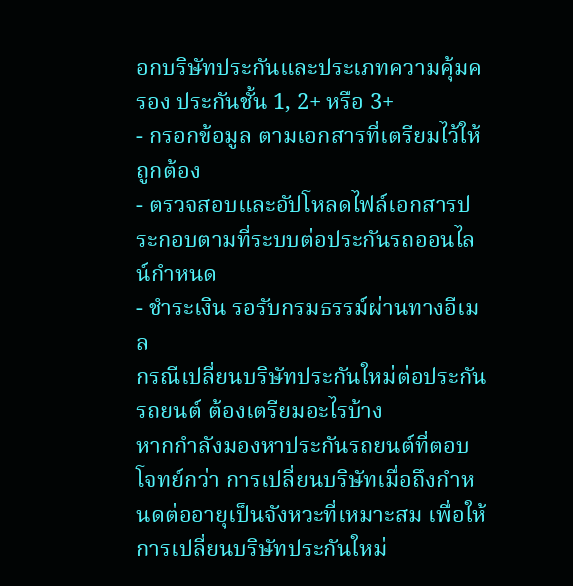อกบริษัทประกันและประเภทความคุ้มครอง ประกันชั้น 1, 2+ หรือ 3+
- กรอกข้อมูล ตามเอกสารที่เตรียมไว้ให้ถูกต้อง
- ตรวจสอบและอัปโหลดไฟล์เอกสารประกอบตามที่ระบบต่อประกันรถออนไลน์กำหนด
- ชำระเงิน รอรับกรมธรรม์ผ่านทางอีเมล
กรณีเปลี่ยนบริษัทประกันใหม่ต่อประกันรถยนต์ ต้องเตรียมอะไรบ้าง
หากกำลังมองหาประกันรถยนต์ที่ตอบโจทย์กว่า การเปลี่ยนบริษัทเมื่อถึงกำหนดต่ออายุเป็นจังหวะที่เหมาะสม เพื่อให้การเปลี่ยนบริษัทประกันใหม่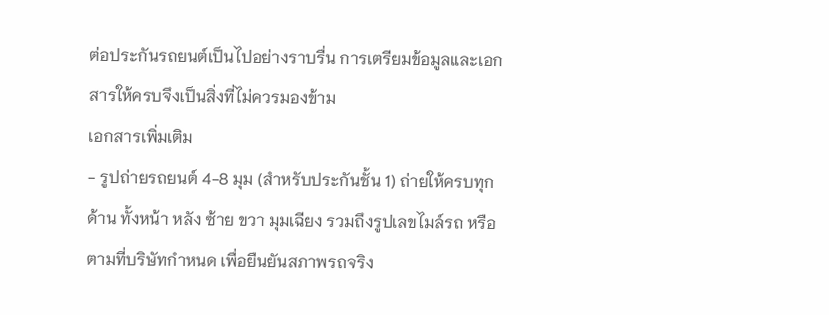ต่อประกันรถยนต์เป็นไปอย่างราบรื่น การเตรียมข้อมูลและเอกสารให้ครบจึงเป็นสิ่งที่ไม่ควรมองข้าม
เอกสารเพิ่มเติม
- รูปถ่ายรถยนต์ 4-8 มุม (สำหรับประกันชั้น 1) ถ่ายให้ครบทุกด้าน ทั้งหน้า หลัง ซ้าย ขวา มุมเฉียง รวมถึงรูปเลขไมล์รถ หรือตามที่บริษัทกำหนด เพื่อยืนยันสภาพรถจริง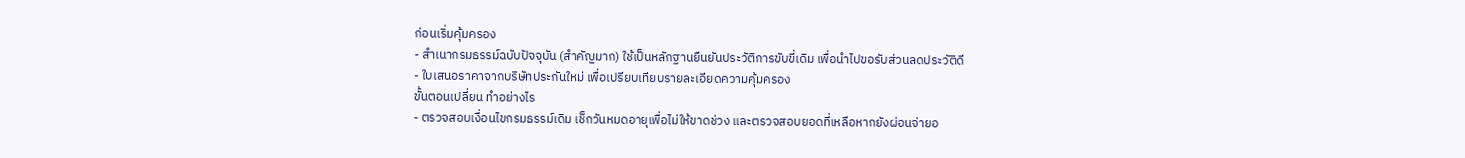ก่อนเริ่มคุ้มครอง
- สำเนากรมธรรม์ฉบับปัจจุบัน (สำคัญมาก) ใช้เป็นหลักฐานยืนยันประวัติการขับขี่เดิม เพื่อนำไปขอรับส่วนลดประวัติดี
- ใบเสนอราคาจากบริษัทประกันใหม่ เพื่อเปรียบเทียบรายละเอียดความคุ้มครอง
ขั้นตอนเปลี่ยน ทำอย่างไร
- ตรวจสอบเงื่อนไขกรมธรรม์เดิม เช็กวันหมดอายุเพื่อไม่ให้ขาดช่วง และตรวจสอบยอดที่เหลือหากยังผ่อนจ่ายอ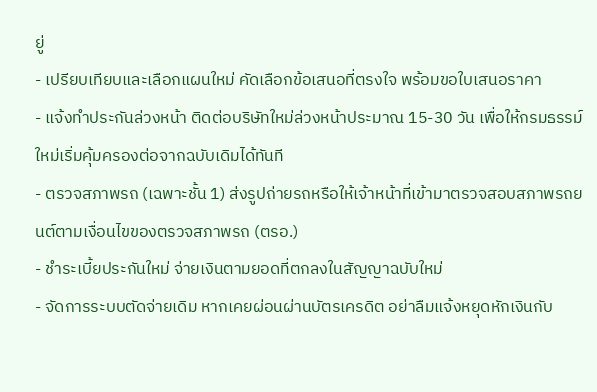ยู่
- เปรียบเทียบและเลือกแผนใหม่ คัดเลือกข้อเสนอที่ตรงใจ พร้อมขอใบเสนอราคา
- แจ้งทำประกันล่วงหน้า ติดต่อบริษัทใหม่ล่วงหน้าประมาณ 15-30 วัน เพื่อให้กรมธรรม์ใหม่เริ่มคุ้มครองต่อจากฉบับเดิมได้ทันที
- ตรวจสภาพรถ (เฉพาะชั้น 1) ส่งรูปถ่ายรถหรือให้เจ้าหน้าที่เข้ามาตรวจสอบสภาพรถยนต์ตามเงื่อนไขของตรวจสภาพรถ (ตรอ.)
- ชำระเบี้ยประกันใหม่ จ่ายเงินตามยอดที่ตกลงในสัญญาฉบับใหม่
- จัดการระบบตัดจ่ายเดิม หากเคยผ่อนผ่านบัตรเครดิต อย่าลืมแจ้งหยุดหักเงินกับ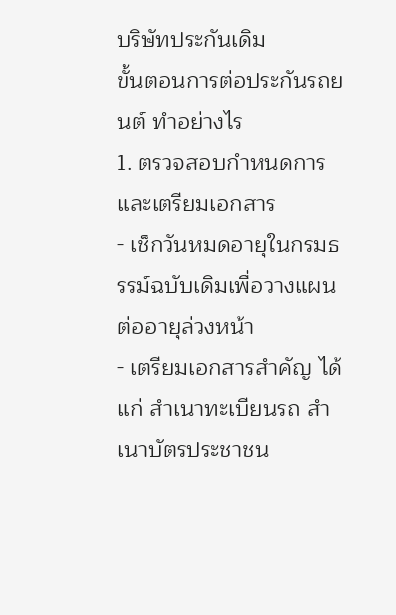บริษัทประกันเดิม
ขั้นตอนการต่อประกันรถยนต์ ทำอย่างไร
1. ตรวจสอบกำหนดการและเตรียมเอกสาร
- เช็กวันหมดอายุในกรมธรรม์ฉบับเดิมเพื่อวางแผนต่ออายุล่วงหน้า
- เตรียมเอกสารสำคัญ ได้แก่ สำเนาทะเบียนรถ สำเนาบัตรประชาชน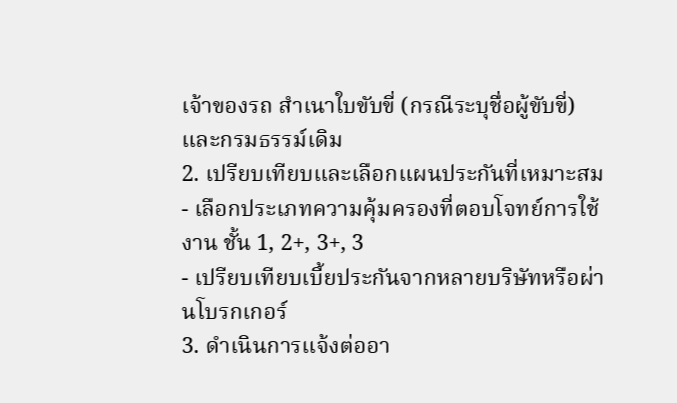เจ้าของรถ สำเนาใบขับขี่ (กรณีระบุชื่อผู้ขับขี่) และกรมธรรม์เดิม
2. เปรียบเทียบและเลือกแผนประกันที่เหมาะสม
- เลือกประเภทความคุ้มครองที่ตอบโจทย์การใช้งาน ชั้น 1, 2+, 3+, 3
- เปรียบเทียบเบี้ยประกันจากหลายบริษัทหรือผ่านโบรกเกอร์
3. ดำเนินการแจ้งต่ออา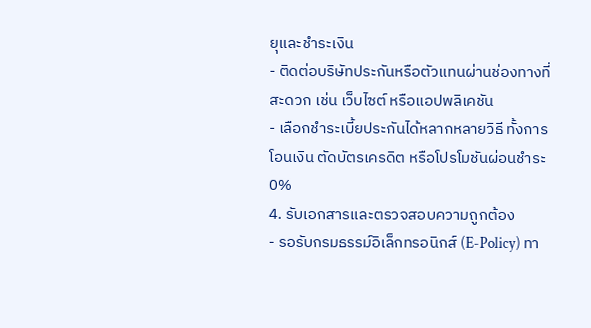ยุและชำระเงิน
- ติดต่อบริษัทประกันหรือตัวแทนผ่านช่องทางที่สะดวก เช่น เว็บไซต์ หรือแอปพลิเคชัน
- เลือกชำระเบี้ยประกันได้หลากหลายวิธี ทั้งการโอนเงิน ตัดบัตรเครดิต หรือโปรโมชันผ่อนชำระ 0%
4. รับเอกสารและตรวจสอบความถูกต้อง
- รอรับกรมธรรม์อิเล็กทรอนิกส์ (E-Policy) ทา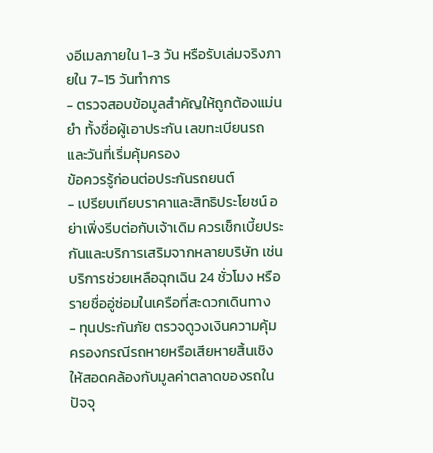งอีเมลภายใน 1-3 วัน หรือรับเล่มจริงภายใน 7-15 วันทำการ
- ตรวจสอบข้อมูลสำคัญให้ถูกต้องแม่นยำ ทั้งชื่อผู้เอาประกัน เลขทะเบียนรถ และวันที่เริ่มคุ้มครอง
ข้อควรรู้ก่อนต่อประกันรถยนต์
- เปรียบเทียบราคาและสิทธิประโยชน์ อย่าเพิ่งรีบต่อกับเจ้าเดิม ควรเช็กเบี้ยประกันและบริการเสริมจากหลายบริษัท เช่น บริการช่วยเหลือฉุกเฉิน 24 ชั่วโมง หรือรายชื่ออู่ซ่อมในเครือที่สะดวกเดินทาง
- ทุนประกันภัย ตรวจดูวงเงินความคุ้มครองกรณีรถหายหรือเสียหายสิ้นเชิง ให้สอดคล้องกับมูลค่าตลาดของรถในปัจจุ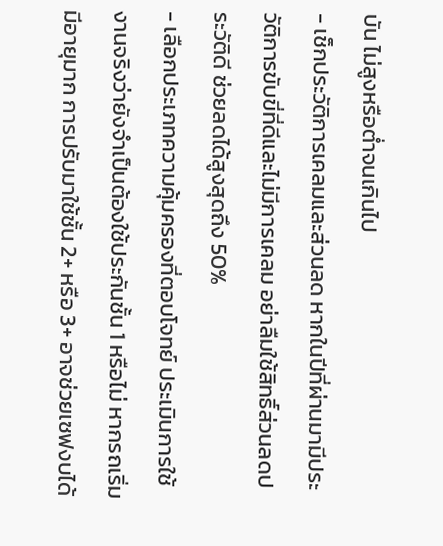บัน ไม่สูงหรือต่ำจนเกินไป
- เช็กประวัติการเคลมและส่วนลด หากในปีที่ผ่านมามีประวัติการขับขี่ที่ดีและไม่มีการเคลม อย่าลืมใช้สิทธิ์ส่วนลดประวัติดี ช่วยลดได้สูงสุดถึง 50%
- เลือกประเภทความคุ้มครองที่ตอบโจทย์ ประเมินการใช้งานจริงว่ายังจำเป็นต้องใช้ประกันชั้น 1 หรือไม่ หากรถเริ่มมีอายุมาก การปรับมาใช้ชั้น 2+ หรือ 3+ อาจช่วยเซฟงบได้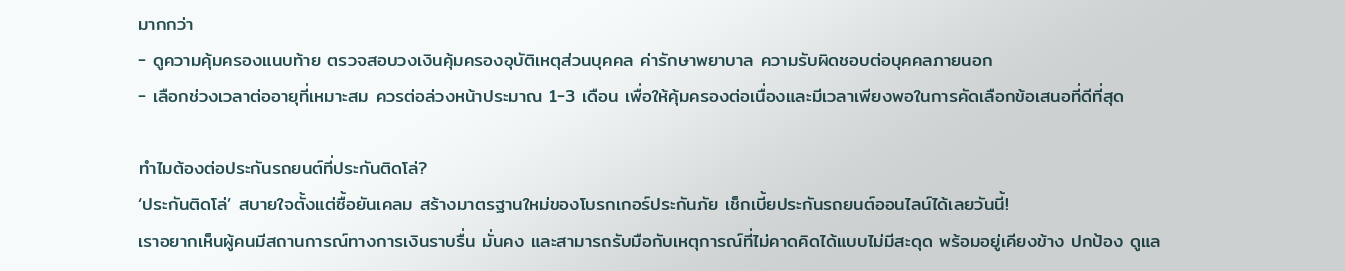มากกว่า
- ดูความคุ้มครองแนบท้าย ตรวจสอบวงเงินคุ้มครองอุบัติเหตุส่วนบุคคล ค่ารักษาพยาบาล ความรับผิดชอบต่อบุคคลภายนอก
- เลือกช่วงเวลาต่ออายุที่เหมาะสม ควรต่อล่วงหน้าประมาณ 1-3 เดือน เพื่อให้คุ้มครองต่อเนื่องและมีเวลาเพียงพอในการคัดเลือกข้อเสนอที่ดีที่สุด

ทำไมต้องต่อประกันรถยนต์ที่ประกันติดโล่?
‘ประกันติดโล่’ สบายใจตั้งแต่ซื้อยันเคลม สร้างมาตรฐานใหม่ของโบรกเกอร์ประกันภัย เช็กเบี้ยประกันรถยนต์ออนไลน์ได้เลยวันนี้!
เราอยากเห็นผู้คนมีสถานการณ์ทางการเงินราบรื่น มั่นคง และสามารถรับมือกับเหตุการณ์ที่ไม่คาดคิดได้แบบไม่มีสะดุด พร้อมอยู่เคียงข้าง ปกป้อง ดูแล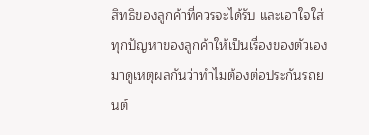สิทธิของลูกค้าที่ควรจะได้รับ และเอาใจใส่ทุกปัญหาของลูกค้าให้เป็นเรื่องของตัวเอง มาดูเหตุผลกันว่าทำไมต้องต่อประกันรถยนต์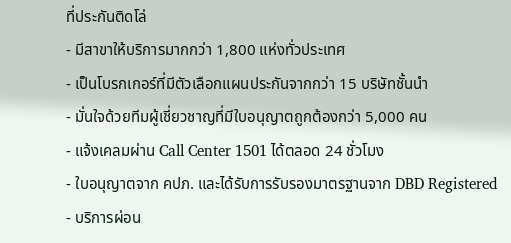ที่ประกันติดโล่
- มีสาขาให้บริการมากกว่า 1,800 แห่งทั่วประเทศ
- เป็นโบรกเกอร์ที่มีตัวเลือกแผนประกันจากกว่า 15 บริษัทชั้นนำ
- มั่นใจด้วยทีมผู้เชี่ยวชาญที่มีใบอนุญาตถูกต้องกว่า 5,000 คน
- แจ้งเคลมผ่าน Call Center 1501 ได้ตลอด 24 ชั่วโมง
- ใบอนุญาตจาก คปภ. และได้รับการรับรองมาตรฐานจาก DBD Registered
- บริการผ่อน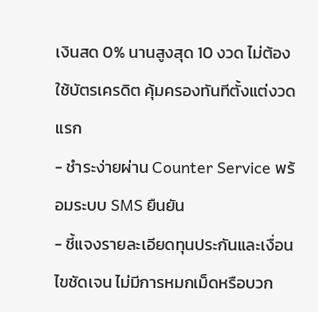เงินสด 0% นานสูงสุด 10 งวด ไม่ต้องใช้บัตรเครดิต คุ้มครองทันทีตั้งแต่งวดแรก
- ชำระง่ายผ่าน Counter Service พร้อมระบบ SMS ยืนยัน
- ชี้แจงรายละเอียดทุนประกันและเงื่อนไขชัดเจน ไม่มีการหมกเม็ดหรือบวก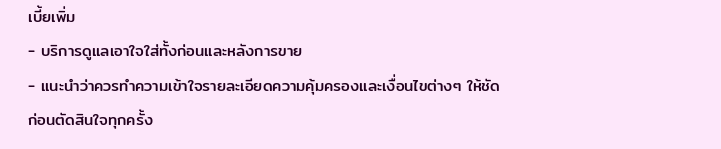เบี้ยเพิ่ม
- บริการดูแลเอาใจใส่ทั้งก่อนและหลังการขาย
- แนะนำว่าควรทำความเข้าใจรายละเอียดความคุ้มครองและเงื่อนไขต่างๆ ให้ชัดก่อนตัดสินใจทุกครั้ง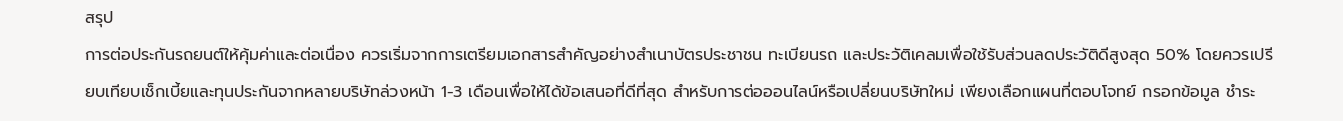สรุป
การต่อประกันรถยนต์ให้คุ้มค่าและต่อเนื่อง ควรเริ่มจากการเตรียมเอกสารสำคัญอย่างสำเนาบัตรประชาชน ทะเบียนรถ และประวัติเคลมเพื่อใช้รับส่วนลดประวัติดีสูงสุด 50% โดยควรเปรียบเทียบเช็กเบี้ยและทุนประกันจากหลายบริษัทล่วงหน้า 1-3 เดือนเพื่อให้ได้ข้อเสนอที่ดีที่สุด สำหรับการต่อออนไลน์หรือเปลี่ยนบริษัทใหม่ เพียงเลือกแผนที่ตอบโจทย์ กรอกข้อมูล ชำระ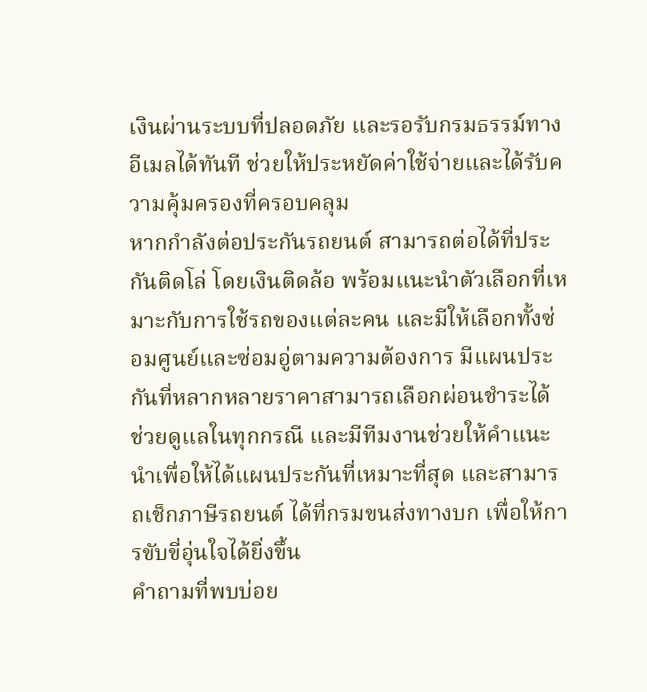เงินผ่านระบบที่ปลอดภัย และรอรับกรมธรรม์ทางอีเมลได้ทันที ช่วยให้ประหยัดค่าใช้จ่ายและได้รับความคุ้มครองที่ครอบคลุม
หากกำลังต่อประกันรถยนต์ สามารถต่อได้ที่ประกันติดโล่ โดยเงินติดล้อ พร้อมแนะนำตัวเลือกที่เหมาะกับการใช้รถของแต่ละคน และมีให้เลือกทั้งซ่อมศูนย์และซ่อมอู่ตามความต้องการ มีแผนประกันที่หลากหลายราคาสามารถเลือกผ่อนชำระได้ ช่วยดูแลในทุกกรณี และมีทีมงานช่วยให้คำแนะนำเพื่อให้ได้แผนประกันที่เหมาะที่สุด และสามารถเช็กภาษีรถยนต์ ได้ที่กรมขนส่งทางบก เพื่อให้การขับขี่อุ่นใจได้ยิ่งขึ้น
คำถามที่พบบ่อย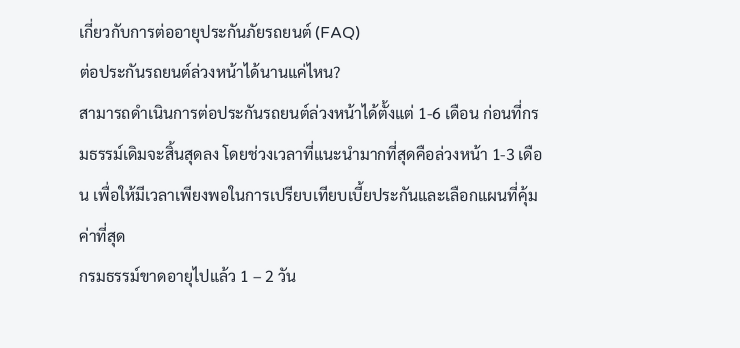เกี่ยวกับการต่ออายุประกันภัยรถยนต์ (FAQ)
ต่อประกันรถยนต์ล่วงหน้าได้นานแค่ไหน?
สามารถดำเนินการต่อประกันรถยนต์ล่วงหน้าได้ตั้งแต่ 1-6 เดือน ก่อนที่กรมธรรม์เดิมจะสิ้นสุดลง โดยช่วงเวลาที่แนะนำมากที่สุดคือล่วงหน้า 1-3 เดือน เพื่อให้มีเวลาเพียงพอในการเปรียบเทียบเบี้ยประกันและเลือกแผนที่คุ้มค่าที่สุด
กรมธรรม์ขาดอายุไปแล้ว 1 – 2 วัน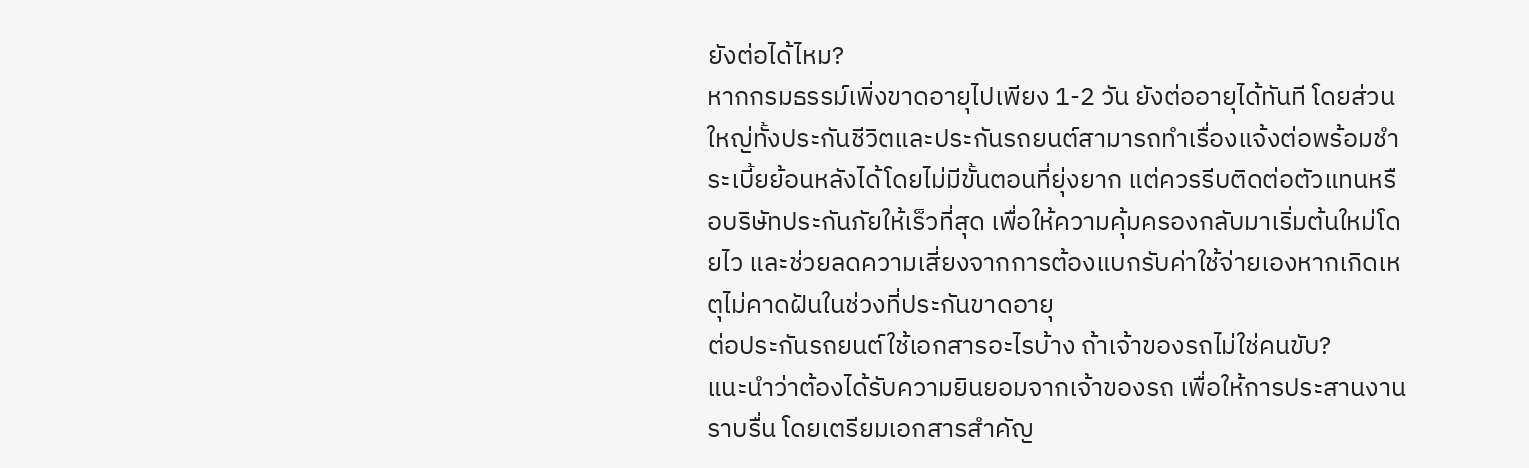ยังต่อได้ไหม?
หากกรมธรรม์เพิ่งขาดอายุไปเพียง 1-2 วัน ยังต่ออายุได้ทันที โดยส่วนใหญ่ทั้งประกันชีวิตและประกันรถยนต์สามารถทำเรื่องแจ้งต่อพร้อมชำระเบี้ยย้อนหลังได้โดยไม่มีขั้นตอนที่ยุ่งยาก แต่ควรรีบติดต่อตัวแทนหรือบริษัทประกันภัยให้เร็วที่สุด เพื่อให้ความคุ้มครองกลับมาเริ่มต้นใหม่โดยไว และช่วยลดความเสี่ยงจากการต้องแบกรับค่าใช้จ่ายเองหากเกิดเหตุไม่คาดฝันในช่วงที่ประกันขาดอายุ
ต่อประกันรถยนต์ใช้เอกสารอะไรบ้าง ถ้าเจ้าของรถไม่ใช่คนขับ?
แนะนำว่าต้องได้รับความยินยอมจากเจ้าของรถ เพื่อให้การประสานงานราบรื่น โดยเตรียมเอกสารสำคัญ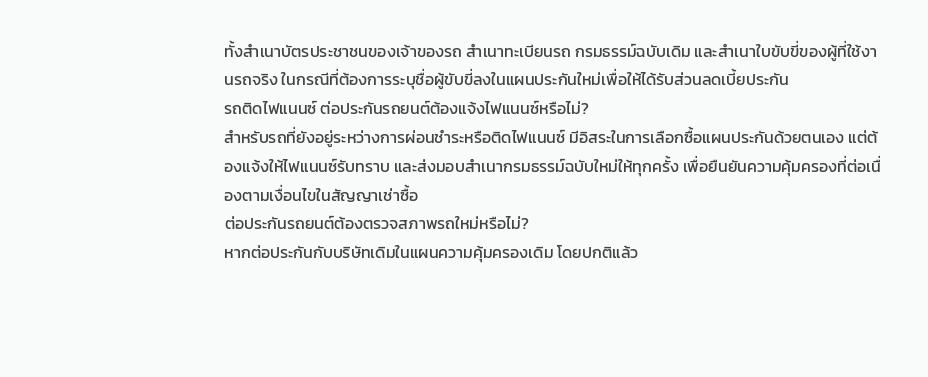ทั้งสำเนาบัตรประชาชนของเจ้าของรถ สำเนาทะเบียนรถ กรมธรรม์ฉบับเดิม และสำเนาใบขับขี่ของผู้ที่ใช้งานรถจริง ในกรณีที่ต้องการระบุชื่อผู้ขับขี่ลงในแผนประกันใหม่เพื่อให้ได้รับส่วนลดเบี้ยประกัน
รถติดไฟแนนซ์ ต่อประกันรถยนต์ต้องแจ้งไฟแนนซ์หรือไม่?
สำหรับรถที่ยังอยู่ระหว่างการผ่อนชำระหรือติดไฟแนนซ์ มีอิสระในการเลือกซื้อแผนประกันด้วยตนเอง แต่ต้องแจ้งให้ไฟแนนซ์รับทราบ และส่งมอบสำเนากรมธรรม์ฉบับใหม่ให้ทุกครั้ง เพื่อยืนยันความคุ้มครองที่ต่อเนื่องตามเงื่อนไขในสัญญาเช่าซื้อ
ต่อประกันรถยนต์ต้องตรวจสภาพรถใหม่หรือไม่?
หากต่อประกันกับบริษัทเดิมในแผนความคุ้มครองเดิม โดยปกติแล้ว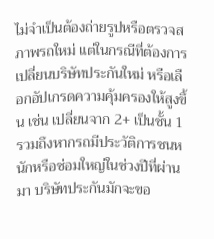ไม่จำเป็นต้องถ่ายรูปหรือตรวจสภาพรถใหม่ แต่ในกรณีที่ต้องการเปลี่ยนบริษัทประกันใหม่ หรือเลือกอัปเกรดความคุ้มครองให้สูงขึ้น เช่น เปลี่ยนจาก 2+ เป็นชั้น 1 รวมถึงหากรถมีประวัติการชนหนักหรือซ่อมใหญ่ในช่วงปีที่ผ่านมา บริษัทประกันมักจะขอ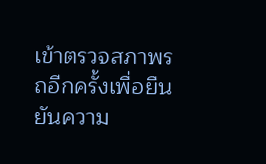เข้าตรวจสภาพรถอีกครั้งเพื่อยืนยันความ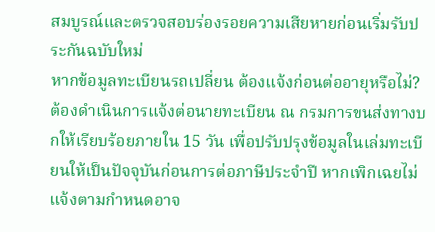สมบูรณ์และตรวจสอบร่องรอยความเสียหายก่อนเริ่มรับประกันฉบับใหม่
หากข้อมูลทะเบียนรถเปลี่ยน ต้องแจ้งก่อนต่ออายุหรือไม่?
ต้องดำเนินการแจ้งต่อนายทะเบียน ณ กรมการขนส่งทางบกให้เรียบร้อยภายใน 15 วัน เพื่อปรับปรุงข้อมูลในเล่มทะเบียนให้เป็นปัจจุบันก่อนการต่อภาษีประจำปี หากเพิกเฉยไม่แจ้งตามกำหนดอาจ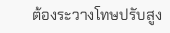ต้องระวางโทษปรับสูง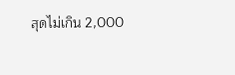สุดไม่เกิน 2,000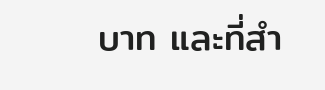บาท และที่สำ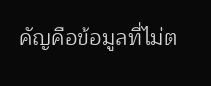คัญคือข้อมูลที่ไม่ต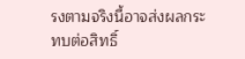รงตามจริงนี้อาจส่งผลกระทบต่อสิทธิ์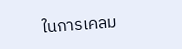ในการเคลม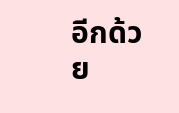อีกด้วย